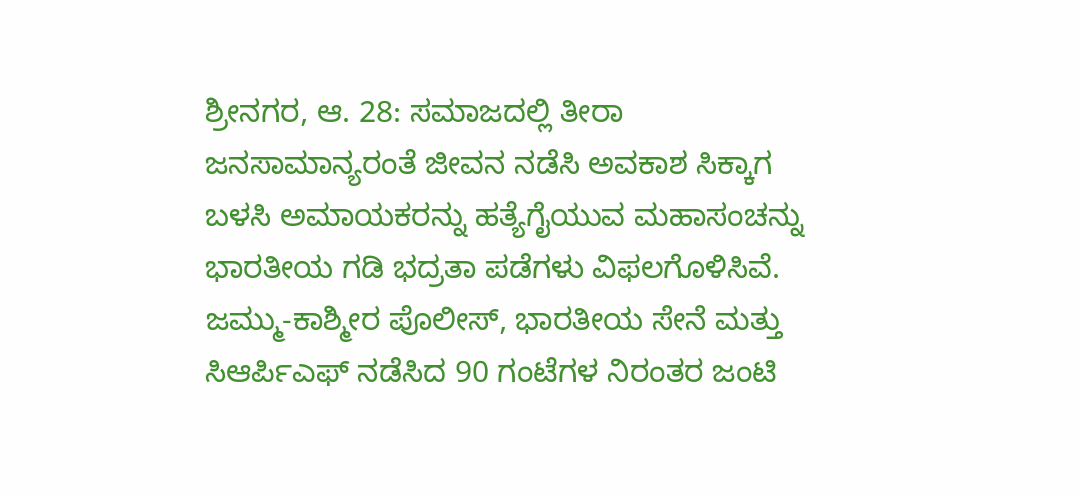ಶ್ರೀನಗರ, ಆ. 28: ಸಮಾಜದಲ್ಲಿ ತೀರಾ ಜನಸಾಮಾನ್ಯರಂತೆ ಜೀವನ ನಡೆಸಿ ಅವಕಾಶ ಸಿಕ್ಕಾಗ ಬಳಸಿ ಅಮಾಯಕರನ್ನು ಹತ್ಯೆಗೈಯುವ ಮಹಾಸಂಚನ್ನು ಭಾರತೀಯ ಗಡಿ ಭದ್ರತಾ ಪಡೆಗಳು ವಿಫಲಗೊಳಿಸಿವೆ.
ಜಮ್ಮು-ಕಾಶ್ಮೀರ ಪೊಲೀಸ್, ಭಾರತೀಯ ಸೇನೆ ಮತ್ತು ಸಿಆರ್ಪಿಎಫ್ ನಡೆಸಿದ 90 ಗಂಟೆಗಳ ನಿರಂತರ ಜಂಟಿ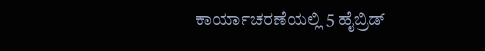ಕಾರ್ಯಾಚರಣೆಯಲ್ಲಿ 5 ಹೈಬ್ರಿಡ್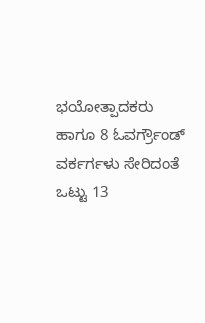ಭಯೋತ್ಪಾದಕರು ಹಾಗೂ 8 ಓವರ್ಗ್ರೌಂಡ್ ವರ್ಕರ್ಗಳು ಸೇರಿದಂತೆ ಒಟ್ಟು 13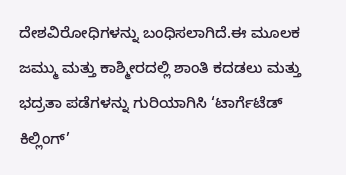ದೇಶವಿರೋಧಿಗಳನ್ನು ಬಂಧಿಸಲಾಗಿದೆ.ಈ ಮೂಲಕ ಜಮ್ಮು ಮತ್ತು ಕಾಶ್ಮೀರದಲ್ಲಿ ಶಾಂತಿ ಕದಡಲು ಮತ್ತು ಭದ್ರತಾ ಪಡೆಗಳನ್ನು ಗುರಿಯಾಗಿಸಿ ‘ಟಾರ್ಗೆಟೆಡ್ ಕಿಲ್ಲಿಂಗ್’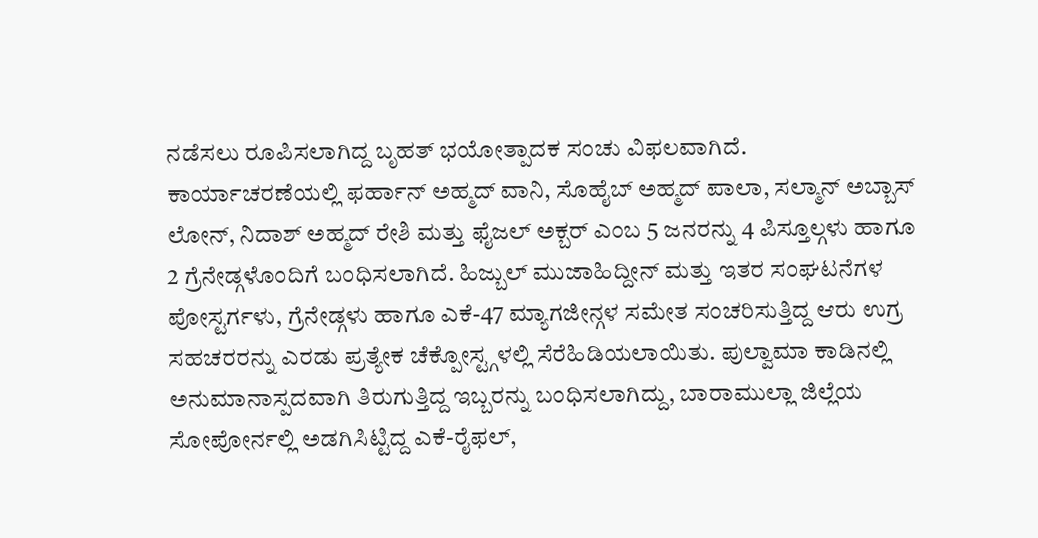ನಡೆಸಲು ರೂಪಿಸಲಾಗಿದ್ದ ಬೃಹತ್ ಭಯೋತ್ಪಾದಕ ಸಂಚು ವಿಫಲವಾಗಿದೆ.
ಕಾರ್ಯಾಚರಣೆಯಲ್ಲಿ ಫರ್ಹಾನ್ ಅಹ್ಮದ್ ವಾನಿ, ಸೊಹೈಬ್ ಅಹ್ಮದ್ ಪಾಲಾ, ಸಲ್ಮಾನ್ ಅಬ್ಬಾಸ್ ಲೋನ್, ನಿದಾಶ್ ಅಹ್ಮದ್ ರೇಶಿ ಮತ್ತು ಫೈಜಲ್ ಅಕ್ಬರ್ ಎಂಬ 5 ಜನರನ್ನು 4 ಪಿಸ್ತೂಲ್ಗಳು ಹಾಗೂ 2 ಗ್ರೆನೇಡ್ಗಳೊಂದಿಗೆ ಬಂಧಿಸಲಾಗಿದೆ. ಹಿಜ್ಬುಲ್ ಮುಜಾಹಿದ್ದೀನ್ ಮತ್ತು ಇತರ ಸಂಘಟನೆಗಳ ಪೋಸ್ಟರ್ಗಳು, ಗ್ರೆನೇಡ್ಗಳು ಹಾಗೂ ಎಕೆ-47 ಮ್ಯಾಗಜೀನ್ಗಳ ಸಮೇತ ಸಂಚರಿಸುತ್ತಿದ್ದ ಆರು ಉಗ್ರ ಸಹಚರರನ್ನು ಎರಡು ಪ್ರತ್ಯೇಕ ಚೆಕ್ಪೋಸ್ಟ್ಗಳಲ್ಲಿ ಸೆರೆಹಿಡಿಯಲಾಯಿತು. ಪುಲ್ವಾಮಾ ಕಾಡಿನಲ್ಲಿ ಅನುಮಾನಾಸ್ಪದವಾಗಿ ತಿರುಗುತ್ತಿದ್ದ ಇಬ್ಬರನ್ನು ಬಂಧಿಸಲಾಗಿದ್ದು, ಬಾರಾಮುಲ್ಲಾ ಜಿಲ್ಲೆಯ ಸೋಪೋರ್ನಲ್ಲಿ ಅಡಗಿಸಿಟ್ಟಿದ್ದ ಎಕೆ-ರೈಫಲ್,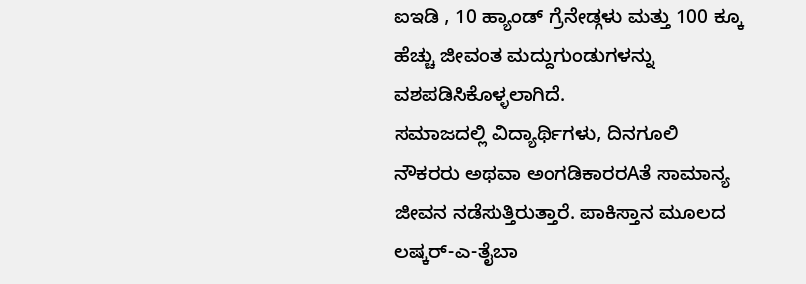ಐಇಡಿ , 10 ಹ್ಯಾಂಡ್ ಗ್ರೆನೇಡ್ಗಳು ಮತ್ತು 100 ಕ್ಕೂ ಹೆಚ್ಚು ಜೀವಂತ ಮದ್ದುಗುಂಡುಗಳನ್ನು ವಶಪಡಿಸಿಕೊಳ್ಳಲಾಗಿದೆ.
ಸಮಾಜದಲ್ಲಿ ವಿದ್ಯಾರ್ಥಿಗಳು, ದಿನಗೂಲಿ ನೌಕರರು ಅಥವಾ ಅಂಗಡಿಕಾರರAತೆ ಸಾಮಾನ್ಯ ಜೀವನ ನಡೆಸುತ್ತಿರುತ್ತಾರೆ. ಪಾಕಿಸ್ತಾನ ಮೂಲದ ಲಷ್ಕರ್-ಎ-ತೈಬಾ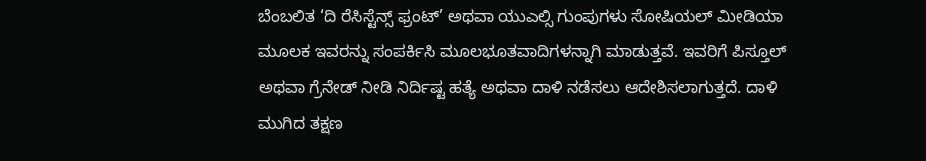ಬೆಂಬಲಿತ ‘ದಿ ರೆಸಿಸ್ಟೆನ್ಸ್ ಫ್ರಂಟ್’ ಅಥವಾ ಯುಎಲ್ಸಿ ಗುಂಪುಗಳು ಸೋಷಿಯಲ್ ಮೀಡಿಯಾ ಮೂಲಕ ಇವರನ್ನು ಸಂಪರ್ಕಿಸಿ ಮೂಲಭೂತವಾದಿಗಳನ್ನಾಗಿ ಮಾಡುತ್ತವೆ. ಇವರಿಗೆ ಪಿಸ್ತೂಲ್ ಅಥವಾ ಗ್ರೆನೇಡ್ ನೀಡಿ ನಿರ್ದಿಷ್ಟ ಹತ್ಯೆ ಅಥವಾ ದಾಳಿ ನಡೆಸಲು ಆದೇಶಿಸಲಾಗುತ್ತದೆ. ದಾಳಿ ಮುಗಿದ ತಕ್ಷಣ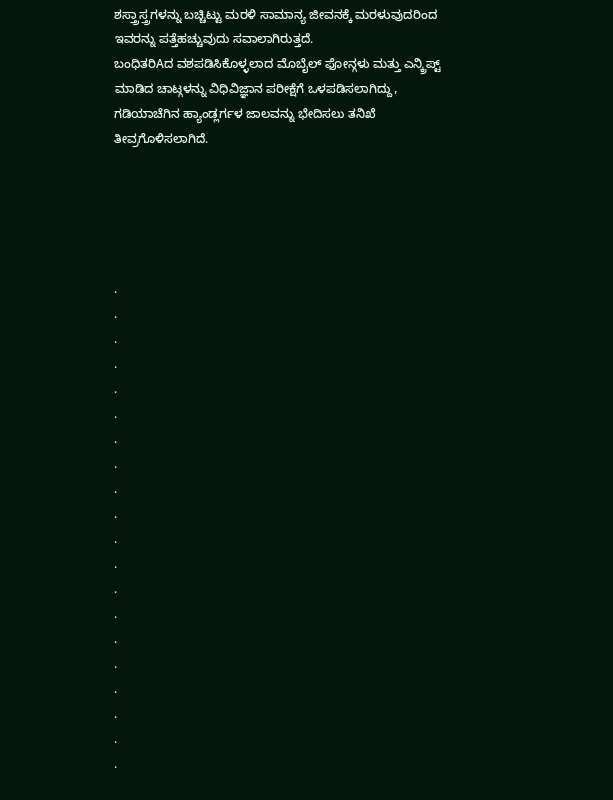ಶಸ್ತ್ರಾಸ್ತ್ರಗಳನ್ನು ಬಚ್ಚಿಟ್ಟು ಮರಳಿ ಸಾಮಾನ್ಯ ಜೀವನಕ್ಕೆ ಮರಳುವುದರಿಂದ ಇವರನ್ನು ಪತ್ತೆಹಚ್ಚುವುದು ಸವಾಲಾಗಿರುತ್ತದೆ.
ಬಂಧಿತರಿAದ ವಶಪಡಿಸಿಕೊಳ್ಳಲಾದ ಮೊಬೈಲ್ ಫೋನ್ಗಳು ಮತ್ತು ಎನ್ಕ್ರಿಪ್ಟ್ ಮಾಡಿದ ಚಾಟ್ಗಳನ್ನು ವಿಧಿವಿಜ್ಞಾನ ಪರೀಕ್ಷೆಗೆ ಒಳಪಡಿಸಲಾಗಿದ್ದು, ಗಡಿಯಾಚೆಗಿನ ಹ್ಯಾಂಡ್ಲರ್ಗಳ ಜಾಲವನ್ನು ಭೇದಿಸಲು ತನಿಖೆ ತೀವ್ರಗೊಳಿಸಲಾಗಿದೆ.





.
.
.
.
.
.
.
.
.
.
.
.
.
.
.
.
.
.
.
.